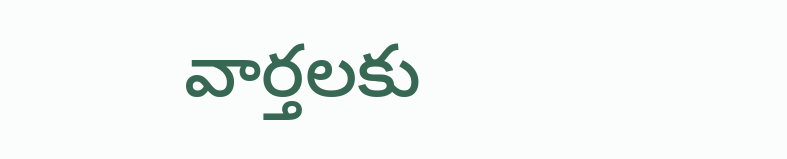వార్తలకు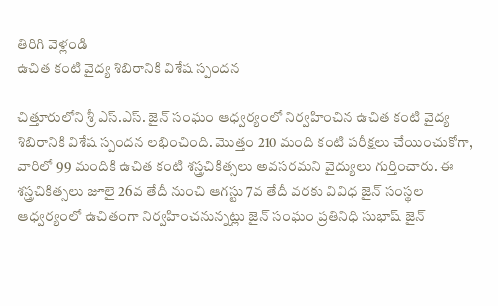తిరిగి వెళ్లండి
ఉచిత కంటి వైద్య శిబిరానికి విశేష స్పందన

చిత్తూరులోని శ్రీ ఎస్.ఎస్. జైన్ సంఘం ఆధ్వర్యంలో నిర్వహించిన ఉచిత కంటి వైద్య శిబిరానికి విశేష స్పందన లభించింది. మొత్తం 210 మంది కంటి పరీక్షలు చేయించుకోగా, వారిలో 99 మందికి ఉచిత కంటి శస్త్రచికిత్సలు అవసరమని వైద్యులు గుర్తించారు. ఈ శస్త్రచికిత్సలు జూలై 26వ తేదీ నుంచి ఆగస్టు 7వ తేదీ వరకు వివిధ జైన్ సంస్థల ఆధ్వర్యంలో ఉచితంగా నిర్వహించనున్నట్లు జైన్ సంఘం ప్రతినిధి సుభాష్ జైన్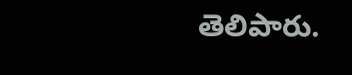తెలిపారు.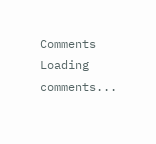Comments
Loading comments...